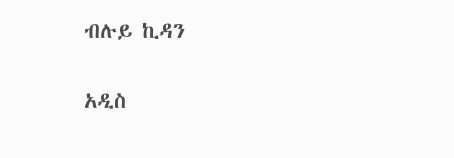ብሉይ ኪዳን

አዲስ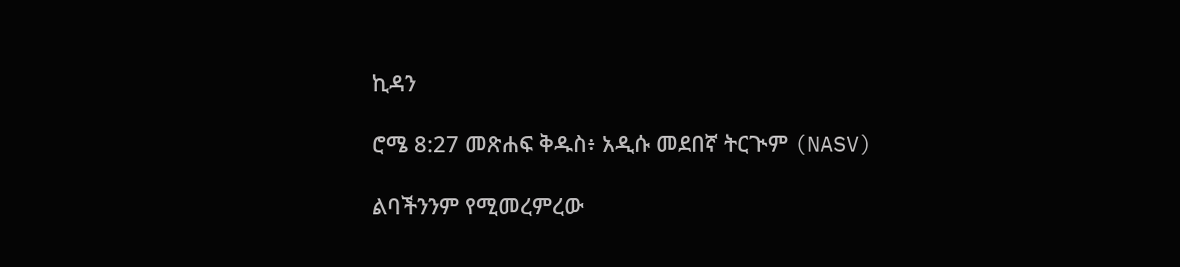ኪዳን

ሮሜ 8:27 መጽሐፍ ቅዱስ፥ አዲሱ መደበኛ ትርጒም (NASV)

ልባችንንም የሚመረምረው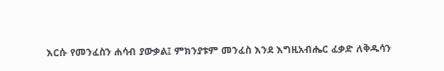እርሱ የመንፈስን ሐሳብ ያውቃል፤ ምክንያቱም መንፈስ እንደ እግዚአብሔር ፈቃድ ለቅዱሳን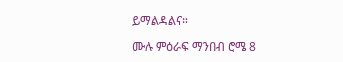ይማልዳልና።

ሙሉ ምዕራፍ ማንበብ ሮሜ 8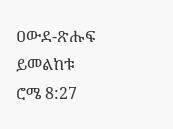ዐውደ-ጽሑፍ ይመልከቱ ሮሜ 8:27